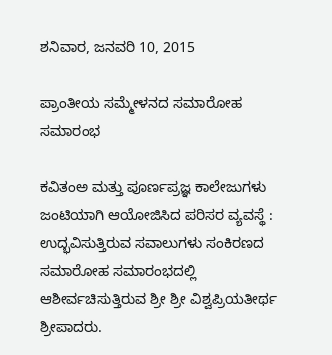ಶನಿವಾರ, ಜನವರಿ 10, 2015

ಪ್ರಾಂತೀಯ ಸಮ್ಮೇಳನದ ಸಮಾರೋಹ ಸಮಾರಂಭ

ಕವಿತಂಅ ಮತ್ತು ಪೂರ್ಣಪ್ರಜ್ಞ ಕಾಲೇಜುಗಳು ಜಂಟಿಯಾಗಿ ಆಯೋಜಿಸಿದ ಪರಿಸರ ವ್ಯವಸ್ಥೆ : ಉದ್ಭವಿಸುತ್ತಿರುವ ಸವಾಲುಗಳು ಸಂಕಿರಣದ ಸಮಾರೋಹ ಸಮಾರಂಭದಲ್ಲಿ ಆಶೀರ್ವಚಿಸುತ್ತಿರುವ ಶ್ರೀ ಶ್ರೀ ವಿಶ್ವಪ್ರಿಯತೀರ್ಥ ಶ್ರೀಪಾದರು.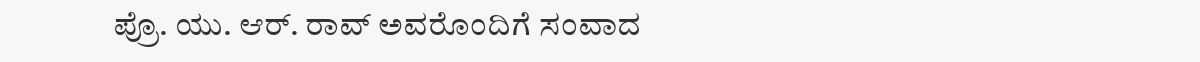ಪ್ರೊ. ಯು. ಆರ್. ರಾವ್ ಅವರೊಂದಿಗೆ ಸಂವಾದ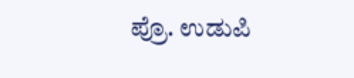ಪ್ರೊ. ಉಡುಪಿ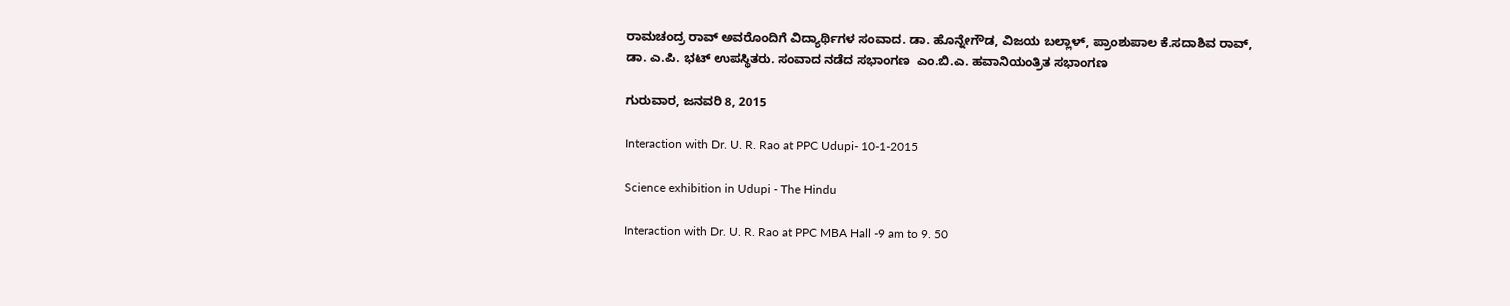ರಾಮಚಂದ್ರ ರಾವ್ ಅವರೊಂದಿಗೆ ವಿದ್ಯಾರ್ಥಿಗಳ ಸಂವಾದ. ಡಾ. ಹೊನ್ನೇಗೌಡ, ವಿಜಯ ಬಲ್ಲಾಳ್, ಪ್ರಾಂಶುಪಾಲ ಕೆ.ಸದಾಶಿವ ರಾವ್, ಡಾ. ಎ.ಪಿ. ಭಟ್ ಉಪಸ್ಥಿತರು. ಸಂವಾದ ನಡೆದ ಸಭಾಂಗಣ  ಎಂ.ಬಿ.ಎ. ಹವಾನಿಯಂತ್ರಿತ ಸಭಾಂಗಣ

ಗುರುವಾರ, ಜನವರಿ 8, 2015

Interaction with Dr. U. R. Rao at PPC Udupi- 10-1-2015

Science exhibition in Udupi - The Hindu

Interaction with Dr. U. R. Rao at PPC MBA Hall -9 am to 9. 50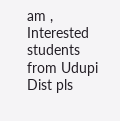am , Interested  students from Udupi Dist pls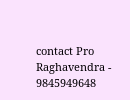contact Pro Raghavendra - 9845949648